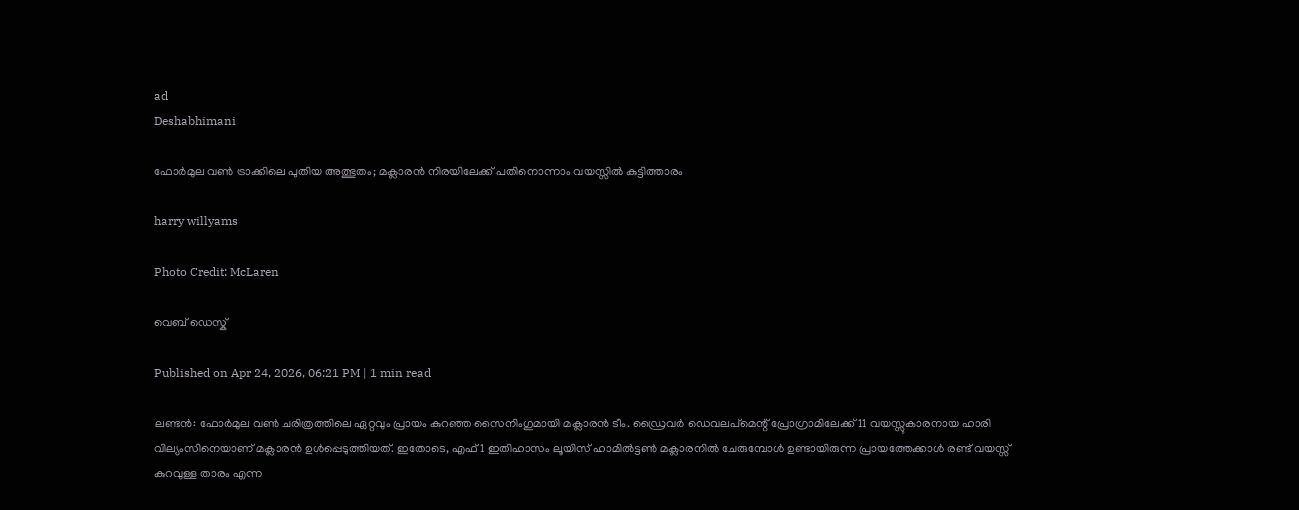ad
Deshabhimani

ഫോർമുല വൺ ട്രാക്കിലെ പുതിയ അത്ഭുതം; മക്ലാരൻ നിരയിലേക്ക് പതിനൊന്നാം വയസ്സിൽ കുട്ടിത്താരം

harry willyams

Photo Credit: McLaren

വെബ് ഡെസ്ക്

Published on Apr 24, 2026, 06:21 PM | 1 min read

ലണ്ടൻ: ഫോർമുല വൺ ചരിത്രത്തിലെ ഏറ്റവും പ്രായം കുറഞ്ഞ സൈനിംഗുമായി മക്ലാരൻ ടീം. ഡ്രൈവർ ഡെവലപ്‌മെന്റ് പ്രോഗ്രാമിലേക്ക് 11 വയസ്സുകാരനായ ഹാരി വില്യംസിനെയാണ് മക്ലാരൻ ഉൾപ്പെടുത്തിയത്. ഇതോടെ, എഫ്1 ഇതിഹാസം ലൂയിസ് ഹാമിൽട്ടൺ മക്ലാരനിൽ ചേരുമ്പോൾ ഉണ്ടായിരുന്ന പ്രായത്തേക്കാൾ രണ്ട് വയസ്സ് കുറവുള്ള താരം എന്ന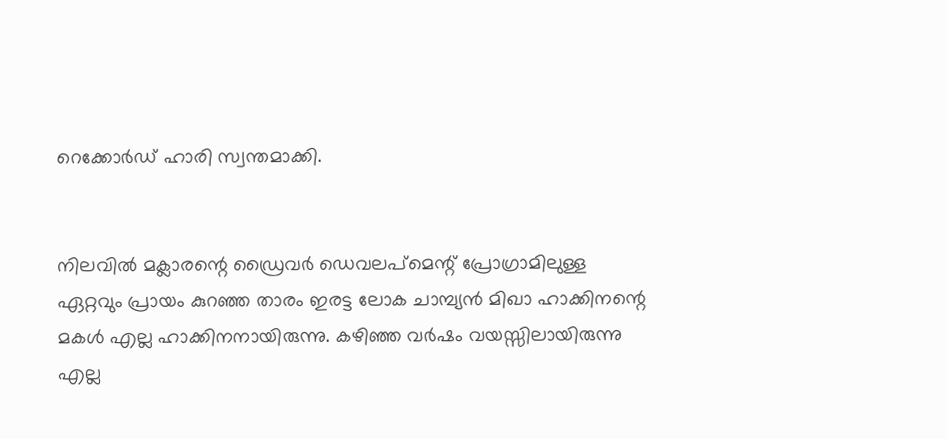റെക്കോർഡ് ഹാരി സ്വന്തമാക്കി.


നിലവിൽ മക്ലാരന്റെ ഡ്രൈവർ ഡെവലപ്‌മെന്റ് പ്രോഗ്രാമിലുള്ള ഏറ്റവും പ്രായം കുറഞ്ഞ താരം ഇരട്ട ലോക ചാമ്പ്യൻ മിഖാ ഹാക്കിനന്റെ മകൾ എല്ല ഹാക്കിനനായിരുന്നു. കഴിഞ്ഞ വർഷം വയസ്സിലായിരുന്നു എല്ല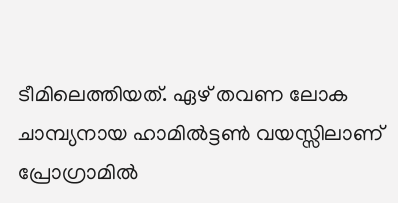ടീമിലെത്തിയത്. ഏഴ് തവണ ലോക ചാമ്പ്യനായ ഹാമിൽട്ടൺ വയസ്സിലാണ് പ്രോഗ്രാമിൽ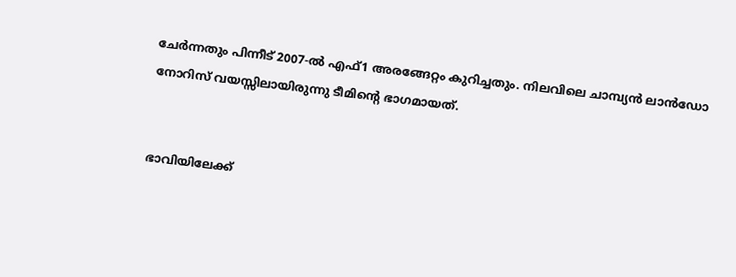ചേർന്നതും പിന്നീട് 2007-ൽ എഫ്1 അരങ്ങേറ്റം കുറിച്ചതും. നിലവിലെ ചാമ്പ്യൻ ലാൻഡോ നോറിസ് വയസ്സിലായിരുന്നു ടീമിന്റെ ഭാഗമായത്.


ഭാവിയിലേക്ക്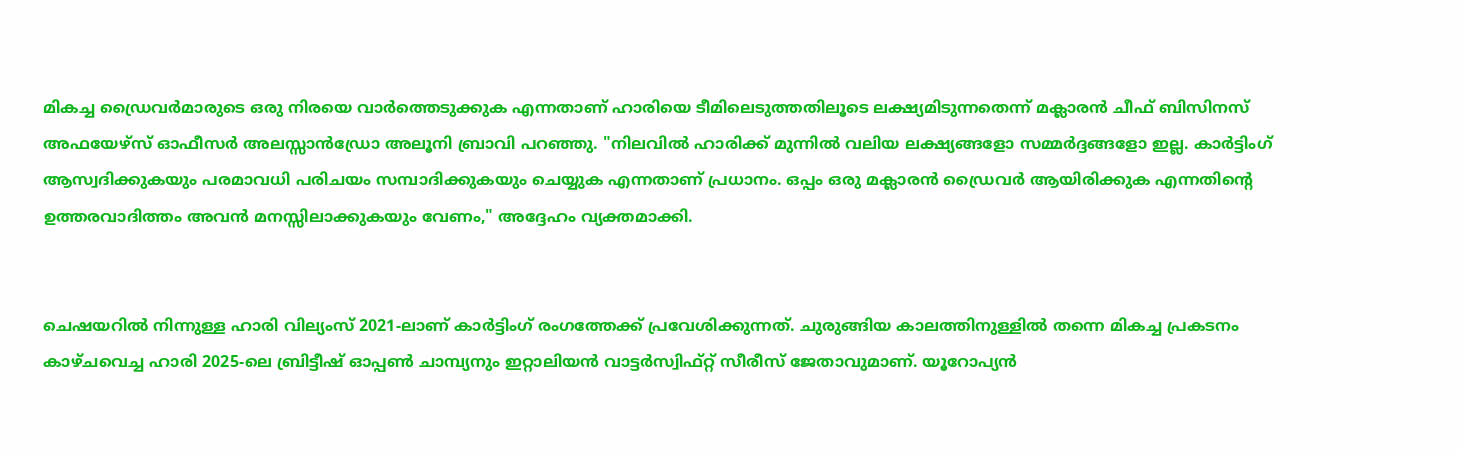മികച്ച ഡ്രൈവർമാരുടെ ഒരു നിരയെ വാർത്തെടുക്കുക എന്നതാണ് ഹാരിയെ ടീമിലെടുത്തതിലൂടെ ലക്ഷ്യമിടുന്നതെന്ന് മക്ലാരൻ ചീഫ് ബിസിനസ് അഫയേഴ്സ് ഓഫീസർ അലസ്സാൻഡ്രോ അലൂനി ബ്രാവി പറഞ്ഞു. "നിലവിൽ ഹാരിക്ക് മുന്നിൽ വലിയ ലക്ഷ്യങ്ങളോ സമ്മർദ്ദങ്ങളോ ഇല്ല. കാർട്ടിംഗ് ആസ്വദിക്കുകയും പരമാവധി പരിചയം സമ്പാദിക്കുകയും ചെയ്യുക എന്നതാണ് പ്രധാനം. ഒപ്പം ഒരു മക്ലാരൻ ഡ്രൈവർ ആയിരിക്കുക എന്നതിന്റെ ഉത്തരവാദിത്തം അവൻ മനസ്സിലാക്കുകയും വേണം," അദ്ദേഹം വ്യക്തമാക്കി.


ചെഷയറിൽ നിന്നുള്ള ഹാരി വില്യംസ് 2021-ലാണ് കാർട്ടിംഗ് രംഗത്തേക്ക് പ്രവേശിക്കുന്നത്. ചുരുങ്ങിയ കാലത്തിനുള്ളിൽ തന്നെ മികച്ച പ്രകടനം കാഴ്ചവെച്ച ഹാരി 2025-ലെ ബ്രിട്ടീഷ് ഓപ്പൺ ചാമ്പ്യനും ഇറ്റാലിയൻ വാട്ടർസ്വിഫ്റ്റ് സീരീസ് ജേതാവുമാണ്. യൂറോപ്യൻ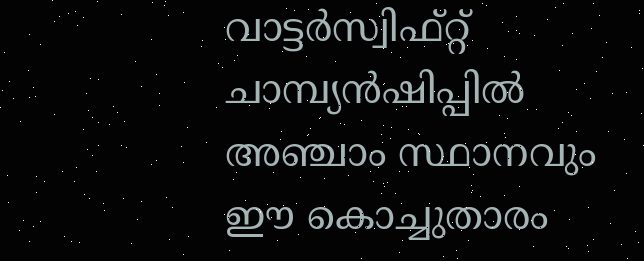വാട്ടർസ്വിഫ്റ്റ് ചാമ്പ്യൻഷിപ്പിൽ അഞ്ചാം സ്ഥാനവും ഈ കൊച്ചുതാരം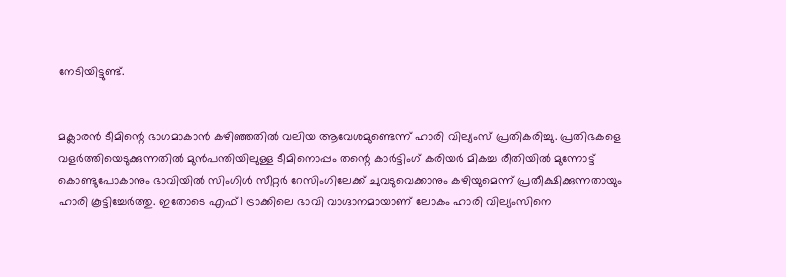നേടിയിട്ടുണ്ട്.


മക്ലാരൻ ടീമിന്റെ ഭാഗമാകാൻ കഴിഞ്ഞതിൽ വലിയ ആവേശമുണ്ടെന്ന് ഹാരി വില്യംസ് പ്രതികരിച്ചു. പ്രതിഭകളെ വളർത്തിയെടുക്കുന്നതിൽ മുൻപന്തിയിലുള്ള ടീമിനൊപ്പം തന്റെ കാർട്ടിംഗ് കരിയർ മികച്ച രീതിയിൽ മുന്നോട്ട് കൊണ്ടുപോകാനും ഭാവിയിൽ സിംഗിൾ സീറ്റർ റേസിംഗിലേക്ക് ചുവടുവെക്കാനും കഴിയുമെന്ന് പ്രതീക്ഷിക്കുന്നതായും ഹാരി കൂട്ടിച്ചേർത്തു. ഇതോടെ എഫ്1 ട്രാക്കിലെ ഭാവി വാഗ്ദാനമായാണ് ലോകം ഹാരി വില്യംസിനെ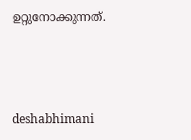ഉറ്റുനോക്കുന്നത്.



deshabhimani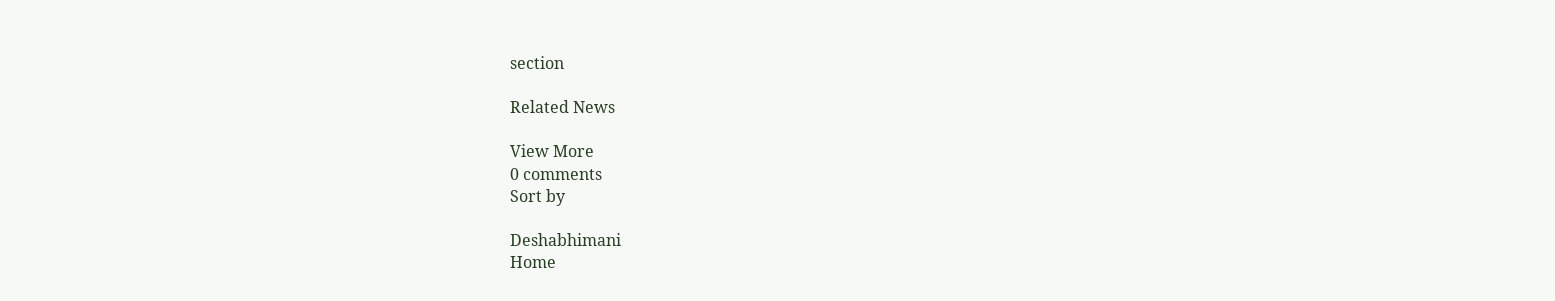section

Related News

View More
0 comments
Sort by

Deshabhimani
Home